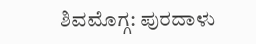ಶಿವಮೊಗ್ಗ: ಪುರದಾಳು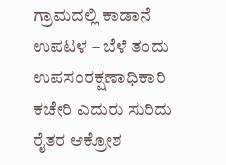ಗ್ರಾಮದಲ್ಲಿ ಕಾಡಾನೆ ಉಪಟಳ – ಬೆಳೆ ತಂದು ಉಪಸಂರಕ್ಷಣಾಧಿಕಾರಿ ಕಚೇರಿ ಎದುರು ಸುರಿದು ರೈತರ ಆಕ್ರೋಶ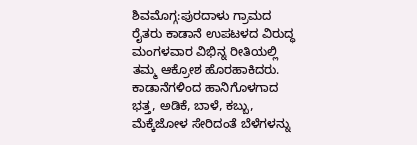ಶಿವಮೊಗ್ಗ:ಪುರದಾಳು ಗ್ರಾಮದ ರೈತರು ಕಾಡಾನೆ ಉಪಟಳದ ವಿರುದ್ಧ ಮಂಗಳವಾರ ವಿಭಿನ್ನ ರೀತಿಯಲ್ಲಿ ತಮ್ಮ ಆಕ್ರೋಶ ಹೊರಹಾಕಿದರು. ಕಾಡಾನೆಗಳಿಂದ ಹಾನಿಗೊಳಗಾದ ಭತ್ತ, ಅಡಿಕೆ, ಬಾಳೆ, ಕಬ್ಬು, ಮೆಕ್ಕೆಜೋಳ ಸೇರಿದಂತೆ ಬೆಳೆಗಳನ್ನು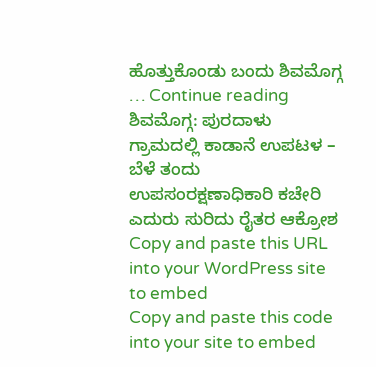ಹೊತ್ತುಕೊಂಡು ಬಂದು ಶಿವಮೊಗ್ಗ … Continue reading ಶಿವಮೊಗ್ಗ: ಪುರದಾಳು ಗ್ರಾಮದಲ್ಲಿ ಕಾಡಾನೆ ಉಪಟಳ – ಬೆಳೆ ತಂದು ಉಪಸಂರಕ್ಷಣಾಧಿಕಾರಿ ಕಚೇರಿ ಎದುರು ಸುರಿದು ರೈತರ ಆಕ್ರೋಶ
Copy and paste this URL into your WordPress site to embed
Copy and paste this code into your site to embed